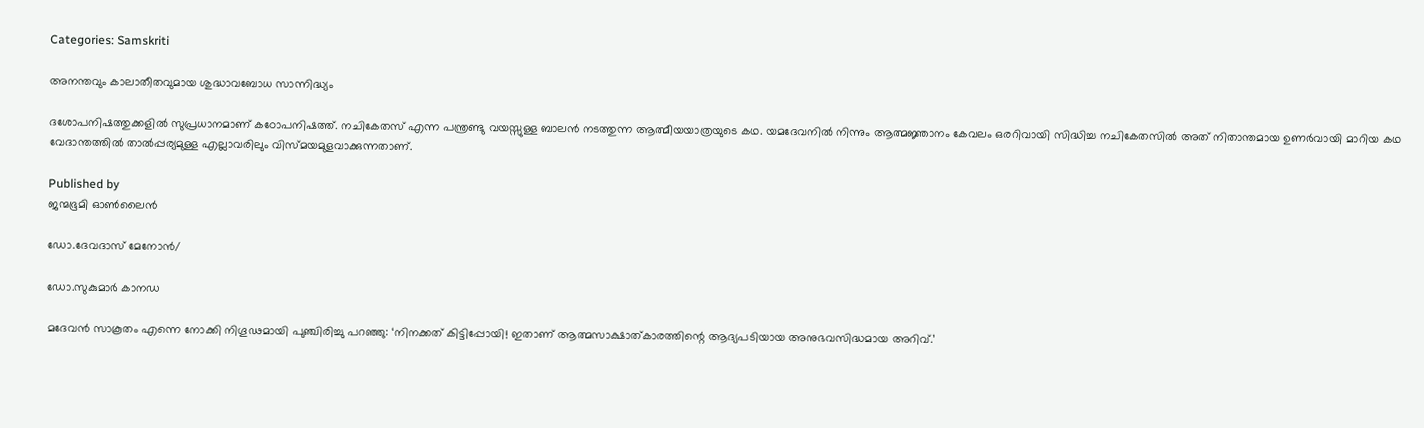Categories: Samskriti

അനന്തവും കാലാതീതവുമായ ശുദ്ധാവബോധ സാന്നിദ്ധ്യം

ദശോപനിഷത്തുക്കളില്‍ സുപ്രധാനമാണ് കഠോപനിഷത്ത്. നചികേതസ് എന്ന പന്ത്രണ്ടു വയസ്സുള്ള ബാലന്‍ നടത്തുന്ന ആത്മീയയാത്രയുടെ കഥ. യമദേവനില്‍ നിന്നും ആത്മജ്ഞാനം കേവലം ഒരറിവായി സിദ്ധിച്ച നചികേതസില്‍ അത് നിതാന്തമായ ഉണര്‍വായി മാറിയ കഥ വേദാന്തത്തില്‍ താല്‍പ്പര്യമുള്ള എല്ലാവരിലും വിസ്മയമുളവാക്കുന്നതാണ്.

Published by
ജന്മഭൂമി ഓണ്‍ലൈന്‍

ഡോ.ദേവദാസ് മേനോന്‍/

ഡോ.സുകുമാര്‍ കാനഡ

മദേവന്‍ സാകൂതം എന്നെ നോക്കി നിഗൂഢമായി പുഞ്ചിരിച്ചു പറഞ്ഞു: ‘നിനക്കത് കിട്ടിപ്പോയി! ഇതാണ് ആത്മസാക്ഷാത്കാരത്തിന്റെ ആദ്യപടിയായ അനുഭവസിദ്ധമായ അറിവ്.’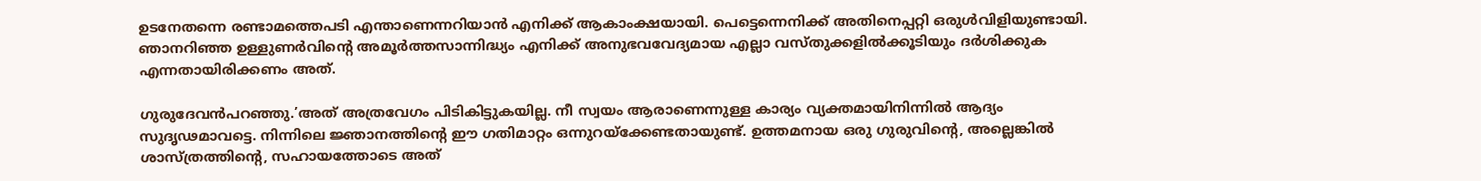ഉടനേതന്നെ രണ്ടാമത്തെപടി എന്താണെന്നറിയാന്‍ എനിക്ക് ആകാംക്ഷയായി. പെട്ടെന്നെനിക്ക് അതിനെപ്പറ്റി ഒരുള്‍വിളിയുണ്ടായി. ഞാനറിഞ്ഞ ഉള്ളുണര്‍വിന്റെ അമൂര്‍ത്തസാന്നിദ്ധ്യം എനിക്ക് അനുഭവവേദ്യമായ എല്ലാ വസ്തുക്കളില്‍ക്കൂടിയും ദര്‍ശിക്കുക എന്നതായിരിക്കണം അത്.

ഗുരുദേവന്‍പറഞ്ഞു.’അത് അത്രവേഗം പിടികിട്ടുകയില്ല. നീ സ്വയം ആരാണെന്നുള്ള കാര്യം വ്യക്തമായിനിന്നില്‍ ആദ്യം സുദൃഢമാവട്ടെ. നിന്നിലെ ജ്ഞാനത്തിന്റെ ഈ ഗതിമാറ്റം ഒന്നുറയ്‌ക്കേണ്ടതായുണ്ട്. ഉത്തമനായ ഒരു ഗുരുവിന്റെ, അല്ലെങ്കില്‍ ശാസ്ത്രത്തിന്റെ, സഹായത്തോടെ അത്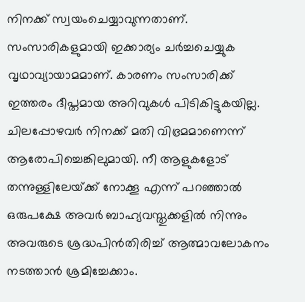നിനക്ക് സ്വയംചെയ്യാവുന്നതാണ്. സംസാരികളുമായി ഇക്കാര്യം ചര്‍ച്ചചെയ്യുക വൃഥാവ്യായാമമാണ്. കാരണം സംസാരിക്ക് ഇത്തരം ദീപ്തമായ അറിവുകള്‍ പിടികിട്ടുകയില്ല. ചിലപ്പോഴവര്‍ നിനക്ക് മതി വിഭ്രമമാണെന്ന് ആരോപിച്ചെങ്കിലുമായി. നീ ആളുകളോട് തന്നുള്ളിലേയ്‌ക്ക് നോക്കൂ എന്ന് പറഞ്ഞാല്‍ ഒരുപക്ഷേ അവര്‍ ബാഹ്യവസ്തുക്കളില്‍ നിന്നും അവരുടെ ശ്രദ്ധപിന്‍തിരിച്ച് ആത്മാവലോകനം നടത്താന്‍ ശ്രമിച്ചേക്കാം.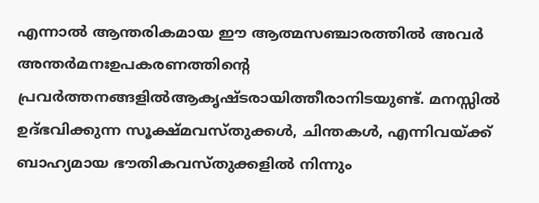എന്നാല്‍ ആന്തരികമായ ഈ ആത്മസഞ്ചാരത്തില്‍ അവര്‍ അന്തര്‍മനഃഉപകരണത്തിന്റെ പ്രവര്‍ത്തനങ്ങളില്‍ആകൃഷ്ടരായിത്തീരാനിടയുണ്ട്. മനസ്സില്‍ ഉദ്ഭവിക്കുന്ന സൂക്ഷ്മവസ്തുക്കള്‍, ചിന്തകള്‍, എന്നിവയ്‌ക്ക് ബാഹ്യമായ ഭൗതികവസ്തുക്കളില്‍ നിന്നും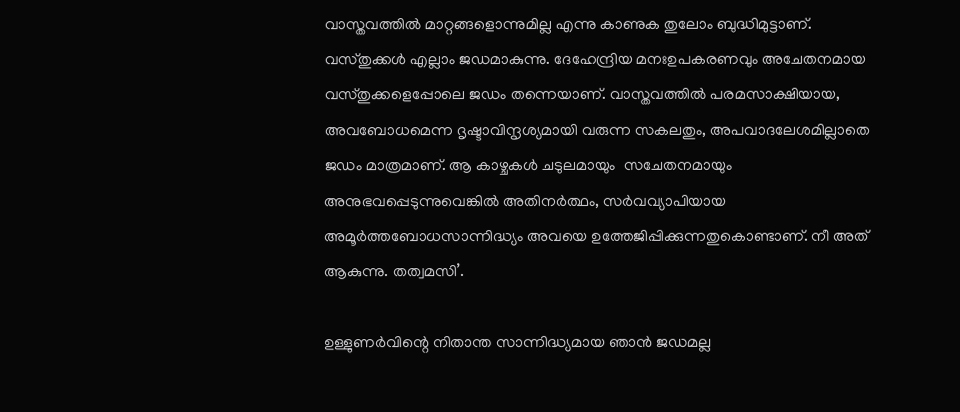വാസ്തവത്തില്‍ മാറ്റങ്ങളൊന്നുമില്ല എന്നു കാണുക തുലോം ബുദ്ധിമുട്ടാണ്. വസ്തുക്കള്‍ എല്ലാം ജഡമാകുന്നു. ദേഹേന്ദ്രിയ മനഃഉപകരണവും അചേതനമായ വസ്തുക്കളെപ്പോലെ ജഡം തന്നെയാണ്. വാസ്തവത്തില്‍ പരമസാക്ഷിയായ, അവബോധമെന്ന ദൃഷ്ടാവിന്ദൃശ്യമായി വരുന്ന സകലതും, അപവാദലേശമില്ലാതെ ജഡം മാത്രമാണ്. ആ കാഴ്ചകള്‍ ചടുലമായും  സചേതനമായും അനുഭവപ്പെടുന്നുവെങ്കില്‍ അതിനര്‍ത്ഥം, സര്‍വവ്യാപിയായ അമൂര്‍ത്തബോധസാന്നിദ്ധ്യം അവയെ ഉത്തേജിപ്പിക്കുന്നതുകൊണ്ടാണ്. നീ അത് ആകുന്നു. തത്വമസി’.

ഉള്ളുണര്‍വിന്റെ നിതാന്ത സാന്നിദ്ധ്യമായ ഞാന്‍ ജഡമല്ല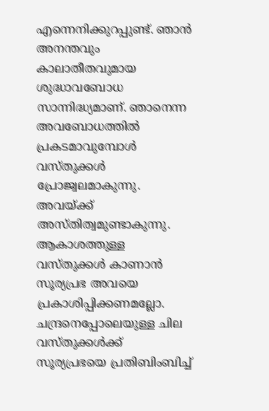എന്നെനിക്കുറപ്പുണ്ട്. ഞാന്‍ അനന്തവും കാലാതീതവുമായ ശുദ്ധാവബോധ സാന്നിദ്ധ്യമാണ്. ഞാനെന്ന അവബോധത്തില്‍ പ്രകടമാവുമ്പോള്‍ വസ്തുക്കള്‍ പ്രോജ്വലമാകുന്നു. അവയ്‌ക്ക് അസ്തിത്വമുണ്ടാകുന്നു. ആകാശത്തുള്ള വസ്തുക്കള്‍ കാണാന്‍ സൂര്യപ്രഭ അവയെ പ്രകാശിപ്പിക്കണമല്ലോ. ചന്ദ്രനെപ്പോലെയുള്ള ചില വസ്തുക്കള്‍ക്ക് സൂര്യപ്രഭയെ പ്രതിബിംബിച്ച്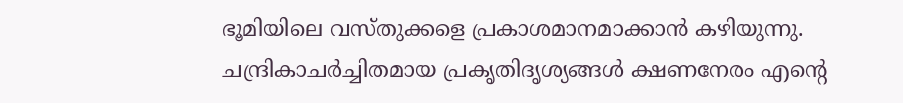ഭൂമിയിലെ വസ്തുക്കളെ പ്രകാശമാനമാക്കാന്‍ കഴിയുന്നു. ചന്ദ്രികാചര്‍ച്ചിതമായ പ്രകൃതിദൃശ്യങ്ങള്‍ ക്ഷണനേരം എന്റെ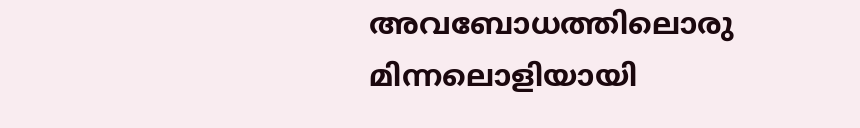അവബോധത്തിലൊരു മിന്നലൊളിയായി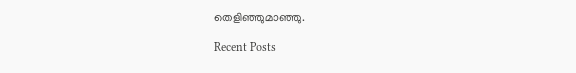തെളിഞ്ഞുമാഞ്ഞു.

Recent Posts